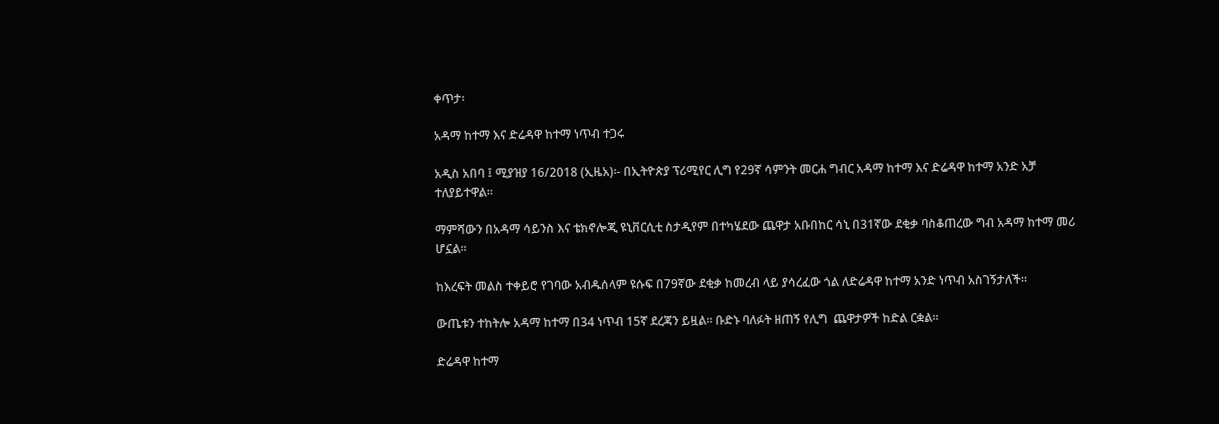ቀጥታ፡

አዳማ ከተማ እና ድሬዳዋ ከተማ ነጥብ ተጋሩ

አዲስ አበባ ፤ ሚያዝያ 16/2018 (ኢዜአ)፡- በኢትዮጵያ ፕሪሚየር ሊግ የ29ኛ ሳምንት መርሐ ግብር አዳማ ከተማ እና ድሬዳዋ ከተማ አንድ አቻ ተለያይተዋል።

ማምሻውን በአዳማ ሳይንስ እና ቴክኖሎጂ ዩኒቨርሲቲ ስታዲየም በተካሄደው ጨዋታ አቡበከር ሳኒ በ31ኛው ደቂቃ ባስቆጠረው ግብ አዳማ ከተማ መሪ ሆኗል።

ከእረፍት መልስ ተቀይሮ የገባው አብዱሰላም ዩሱፍ በ79ኛው ደቂቃ ከመረብ ላይ ያሳረፈው ጎል ለድሬዳዋ ከተማ አንድ ነጥብ አስገኝታለች።

ውጤቱን ተከትሎ አዳማ ከተማ በ34 ነጥብ 15ኛ ደረጃን ይዟል። ቡድኑ ባለፉት ዘጠኝ የሊግ  ጨዋታዎች ከድል ርቋል።

ድሬዳዋ ከተማ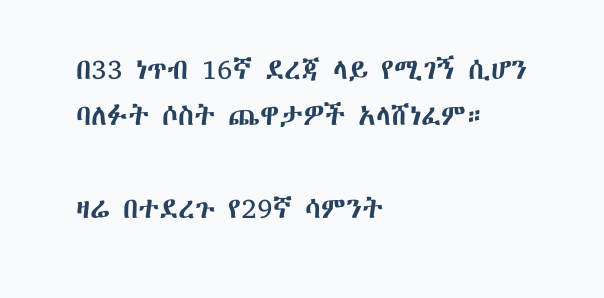በ33 ነጥብ 16ኛ ደረጃ ላይ የሚገኝ ሲሆን ባለፉት ሶስት ጨዋታዎች አላሸነፈም።

ዛሬ በተደረጉ የ29ኛ ሳምንት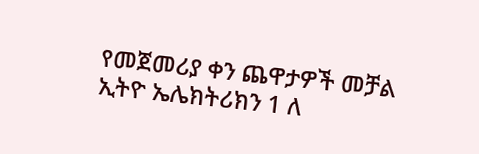የመጀመሪያ ቀን ጨዋታዎች መቻል ኢትዮ ኤሌክትሪክን 1 ለ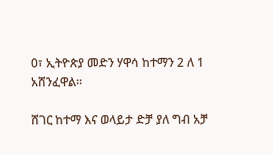0፣ ኢትዮጵያ መድን ሃዋሳ ከተማን 2 ለ 1 አሸንፈዋል።

ሸገር ከተማ እና ወላይታ ድቻ ያለ ግብ አቻ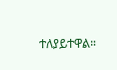ተለያይተዋል።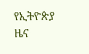የኢትዮጵያ ዜና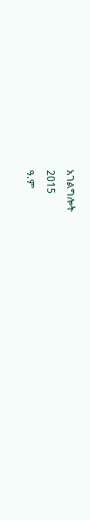አገልግሎት
2015
ዓ.ም